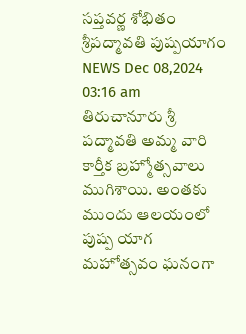సప్తవర్ణ శోభితం శ్రీపద్మావతి పుష్పయాగం
NEWS Dec 08,2024 03:16 am
తిరుచానూరు శ్రీ పద్మావతి అమ్మ వారి కార్తీక బ్రహ్మోత్సవాలు ముగిశాయి. అంతకు ముందు ఆలయంలో పుష్ప యాగ మహోత్సవం ఘనంగా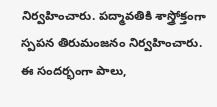నిర్వహించారు. పద్మావతికి శాస్త్రోక్తంగా స్పపన తిరుమంజనం నిర్వహించారు. ఈ సందర్భంగా పాలు,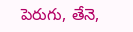పెరుగు, తేనె,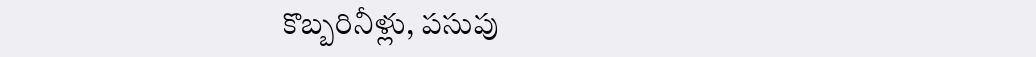కొబ్బరినీళ్లు, పసుపు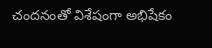చందనంతో విశేషంగా అభిషేకం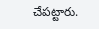చేపట్టారు.